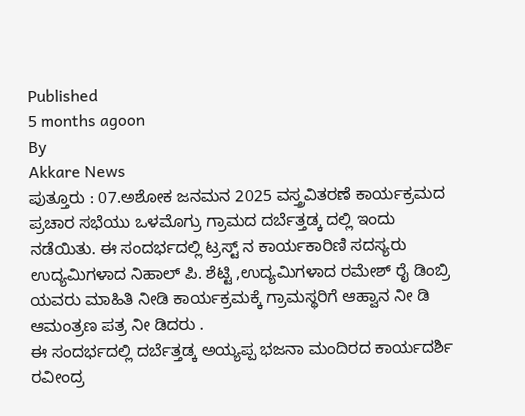Published
5 months agoon
By
Akkare News
ಪುತ್ತೂರು : 07.ಅಶೋಕ ಜನಮನ 2025 ವಸ್ತ್ರವಿತರಣೆ ಕಾರ್ಯಕ್ರಮದ ಪ್ರಚಾರ ಸಭೆಯು ಒಳಮೊಗ್ರು ಗ್ರಾಮದ ದರ್ಬೆತ್ತಡ್ಕ ದಲ್ಲಿ ಇಂದು ನಡೆಯಿತು. ಈ ಸಂದರ್ಭದಲ್ಲಿ ಟ್ರಸ್ಟ್ ನ ಕಾರ್ಯಕಾರಿಣಿ ಸದಸ್ಯರು ಉದ್ಯಮಿಗಳಾದ ನಿಹಾಲ್ ಪಿ. ಶೆಟ್ಟಿ ,ಉದ್ಯಮಿಗಳಾದ ರಮೇಶ್ ರೈ ಡಿಂಬ್ರಿ ಯವರು ಮಾಹಿತಿ ನೀಡಿ ಕಾರ್ಯಕ್ರಮಕ್ಕೆ ಗ್ರಾಮಸ್ಥರಿಗೆ ಆಹ್ವಾನ ನೀ ಡಿ ಆಮಂತ್ರಣ ಪತ್ರ ನೀ ಡಿದರು .
ಈ ಸಂದರ್ಭದಲ್ಲಿ ದರ್ಬೆತ್ತಡ್ಕ ಅಯ್ಯಪ್ಪ ಭಜನಾ ಮಂದಿರದ ಕಾರ್ಯದರ್ಶಿ ರವೀಂದ್ರ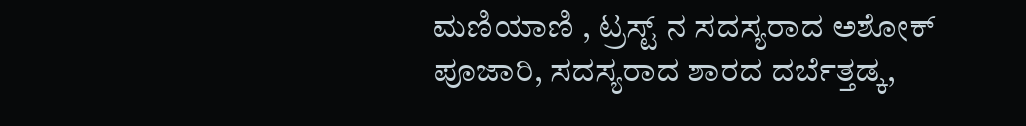ಮಣಿಯಾಣಿ , ಟ್ರಸ್ಟ್ ನ ಸದಸ್ಯರಾದ ಅಶೋಕ್ ಪೂಜಾರಿ, ಸದಸ್ಯರಾದ ಶಾರದ ದರ್ಬೆತ್ತಡ್ಕ,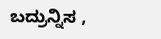ಬದ್ರುನ್ನಿಸ ,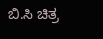ಬಿ.ಸಿ ಚಿತ್ರ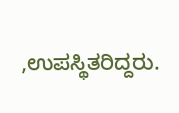,ಉಪಸ್ಥಿತರಿದ್ದರು.